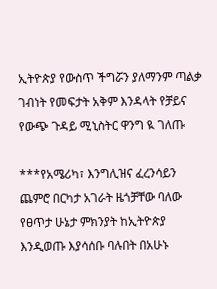ኢትዮጵያ የውስጥ ችግሯን ያለማንም ጣልቃ ገብነት የመፍታት አቅም እንዳላት የቻይና የውጭ ጉዳይ ሚኒስትር ዋንግ ዪ ገለጡ

***የአሜሪካ፣ እንግሊዝና ፈረንሳይን ጨምሮ በርካታ አገራት ዜጎቻቸው ባለው የፀጥታ ሁኔታ ምክንያት ከኢትዮጵያ እንዲወጡ እያሳሰቡ ባሉበት በአሁኑ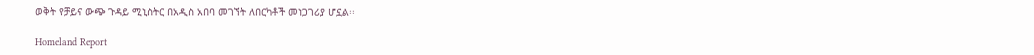ወቅት የቻይና ውጭ ጉዳይ ሚኒስትር በአዲስ አበባ መገኘት ለበርካቶች መነጋገሪያ ሆኗል፡፡

Homeland Report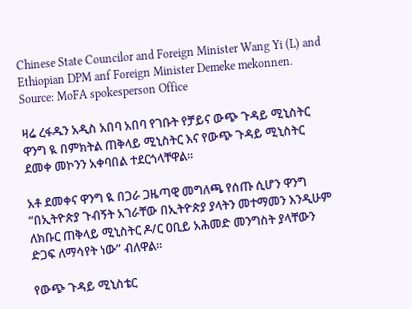Chinese State Councilor and Foreign Minister Wang Yi (L) and Ethiopian DPM anf Foreign Minister Demeke mekonnen. Source: MoFA spokesperson Office

ዛሬ ረፋዱን አዲስ አበባ አበባ የገቡት የቻይና ውጭ ጉዳይ ሚኒስትር ዋንግ ዪ በምክትል ጠቅላይ ሚኒስትር እና የውጭ ጉዳይ ሚኒስትር ደመቀ መኮንን አቀባበል ተደርጎላቸዋል፡፡

አቶ ደመቀና ዋንግ ዪ በጋራ ጋዜጣዊ መግለጫ የሰጡ ሲሆን ዋንግ “በኢትዮጵያ ጉብኝት አገራቸው በኢትዮጵያ ያላትን መተማመን እንዲሁም ለክቡር ጠቅላይ ሚኒስትር ዶ/ር ዐቢይ አሕመድ መንግስት ያላቸውን ድጋፍ ለማሳየት ነው” ብለዋል፡፡

የውጭ ጉዳይ ሚኒስቴር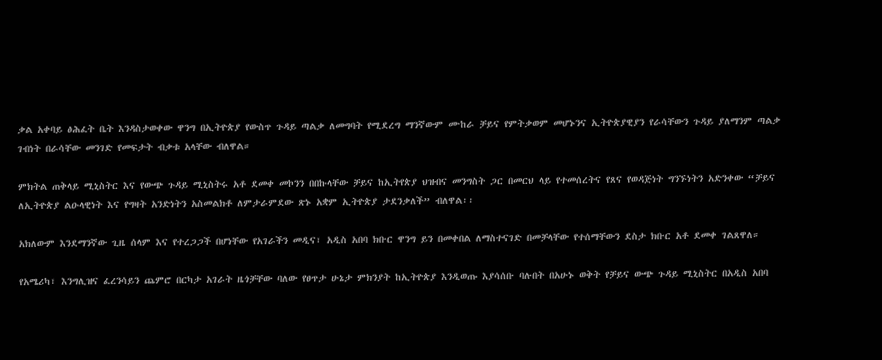ቃል አቀባይ ፅሕፈት ቤት እንዳስታወቀው ዋንግ በኢትዮጵያ የውስጥ ጉዳይ ጣልቃ ለመግባት የሚደረግ ማንኛውም ሙከራ ቻይና የምትቃወም መሆኑንና ኢትዮጵያዊያን የራሳቸውን ጉዳይ ያለማንም ጣልቃ ገብነት በራሳቸው መንገድ የመፍታት ብቃቱ አላቸው ብለዋል።

ምክትል ጠቅላይ ሚኒስትር እና የውጭ ጉዳይ ሚኒስትሩ አቶ ደመቀ መኮንን በበኩላቸው ቻይና ከኢትየጵያ ህዝብና መንግስት ጋር በመርህ ላይ የተመሰረትና የጸና የወዳጅነት ግንኙነትን አድንቀው “ቻይና ለኢትዮጵያ ልዑላዊነት እና የግዛት አንድነትን አስመልክቶ ለምታራምደው ጽኑ አቋም ኢትዮጵያ ታደንቃለች” ብለዋል፡፡

አክለውም እንደማንኛው ጊዜ ሰላም እና የተረጋጋች በሆነቸው የአገራችን መዲና፣ አዲስ አበባ ክቡር ዋንግ ይን በመቀበል ለማስተናገድ በመቻላቸው የተሰማቸውን ደስታ ክቡር አቶ ደመቀ ገልጸዋለ።

የአሜሪካ፣ እንግሊዝና ፈረንሳይን ጨምሮ በርካታ አገራት ዜጎቻቸው ባለው የፀጥታ ሁኔታ ምክንያት ከኢትዮጵያ እንዲወጡ እያሳሰቡ ባሉበት በአሁኑ ወቅት የቻይና ውጭ ጉዳይ ሚኒስትር በአዲስ አበባ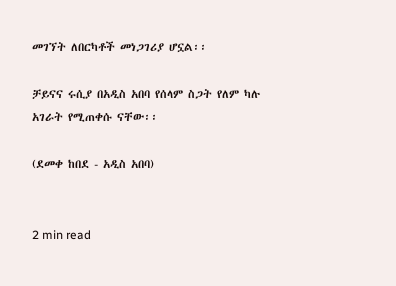መገኘት ለበርካቶች መነጋገሪያ ሆኗል፡፡

ቻይናና ሩሲያ በአዲስ አበባ የሰላም ስጋት የለም ካሉ አገራት የሚጠቀሱ ናቸው፡፡

(ደመቀ ከበደ - አዲስ አበባ)


2 min read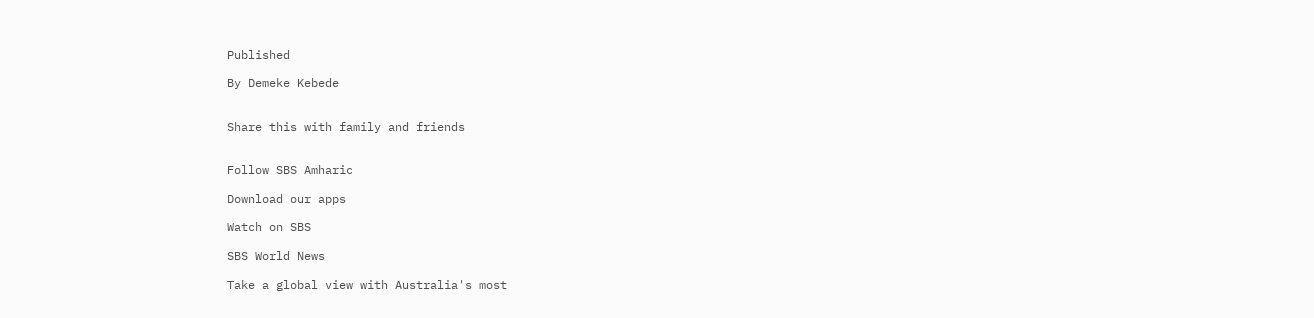Published

By Demeke Kebede


Share this with family and friends


Follow SBS Amharic

Download our apps

Watch on SBS

SBS World News

Take a global view with Australia's most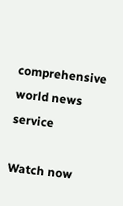comprehensive world news service

Watch now